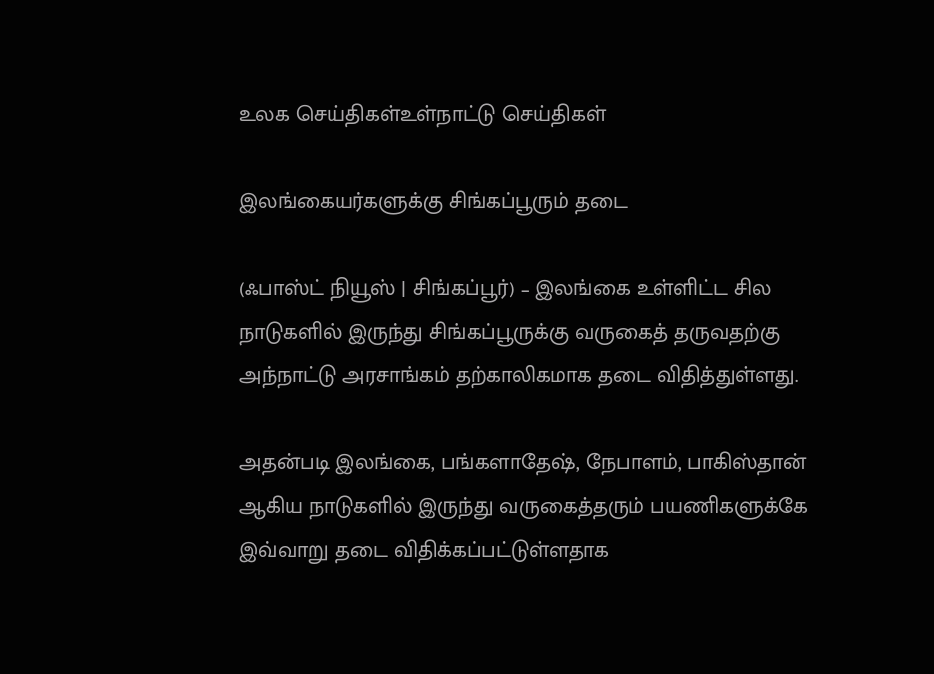உலக செய்திகள்உள்நாட்டு செய்திகள்

இலங்கையர்களுக்கு சிங்கப்பூரும் தடை

(ஃபாஸ்ட் நியூஸ் | சிங்கப்பூர்) – இலங்கை உள்ளிட்ட சில நாடுகளில் இருந்து சிங்கப்பூருக்கு வருகைத் தருவதற்கு அந்நாட்டு அரசாங்கம் தற்காலிகமாக தடை விதித்துள்ளது.

அதன்படி இலங்கை, பங்களாதேஷ், நேபாளம், பாகிஸ்தான் ஆகிய நாடுகளில் இருந்து வருகைத்தரும் பயணிகளுக்கே இவ்வாறு தடை விதிக்கப்பட்டுள்ளதாக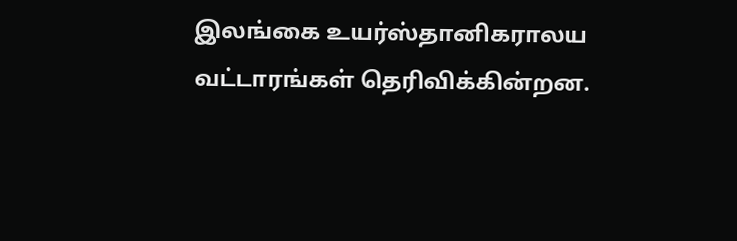இலங்கை உயர்ஸ்தானிகராலய வட்டாரங்கள் தெரிவிக்கின்றன.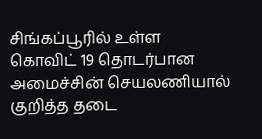சிங்கப்பூரில் உள்ள கொவிட் 19 தொடர்பான அமைச்சின் செயலணியால் குறித்த தடை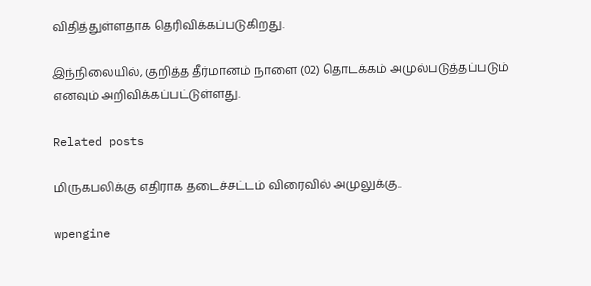விதித்துள்ளதாக தெரிவிக்கப்படுகிறது.

இந்நிலையில், குறித்த தீர்மானம் நாளை (02) தொடக்கம் அமுல்படுத்தப்படும் எனவும் அறிவிக்கப்பட்டுள்ளது.

Related posts

மிருகபலிக்கு எதிராக தடைச்சட்டம் விரைவில் அமுலுக்கு..

wpengine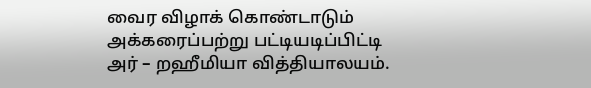வைர விழாக் கொண்டாடும் அக்கரைப்பற்று பட்டியடிப்பிட்டி அர் – றஹீமியா வித்தியாலயம்.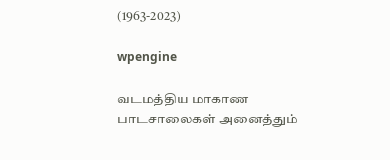(1963-2023)

wpengine

வடமத்திய மாகாண பாடசாலைகள் அனைத்தும்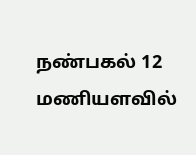நண்பகல் 12 மணியளவில்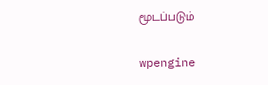மூடப்படும்

wpengine